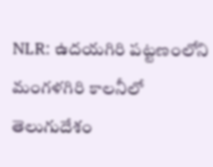NLR: ఉదయగిరి పట్టణంలోని మంగళగిరి కాలనీలో తెలుగుదేశం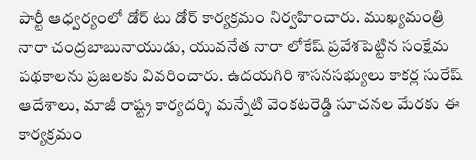పార్టీ ఆధ్వర్యంలో డోర్ టు డోర్ కార్యక్రమం నిర్వహించారు. ముఖ్యమంత్రి నారా చంద్రబాబునాయుడు, యువనేత నారా లోకేష్ ప్రవేశపెట్టిన సంక్షేమ పథకాలను ప్రజలకు వివరించారు. ఉదయగిరి శాసనసభ్యులు కాకర్ల సురేష్ ఆదేశాలు, మాజీ రాష్ట్ర కార్యదర్శి మన్నేటి వెంకటరెడ్డి సూచనల మేరకు ఈ కార్యక్రమం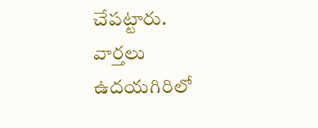చేపట్టారు.
వార్తలు
ఉదయగిరిలో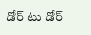డోర్ టు డోర్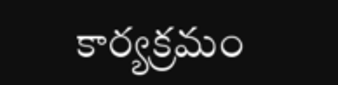కార్యక్రమం